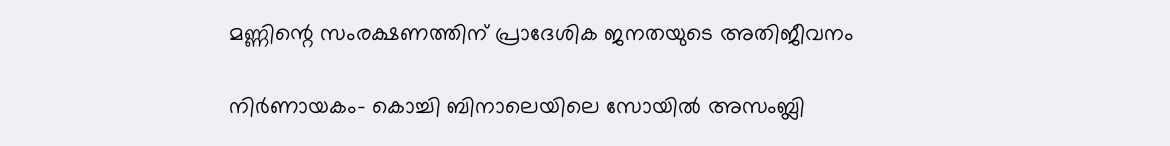മണ്ണിന്റെ സംരക്ഷണത്തിന് പ്രാദേശിക ജനതയുടെ അതിജീവനം

നിര്‍ണായകം- കൊച്ചി ബിനാലെയിലെ സോയില്‍ അസംബ്ലി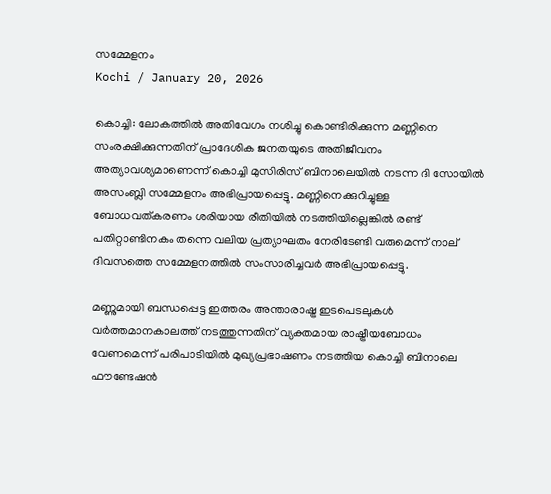സമ്മേളനം
Kochi / January 20, 2026

കൊച്ചി: ലോകത്തില്‍ അതിവേഗം നശിച്ചു കൊണ്ടിരിക്കുന്ന മണ്ണിനെ സംരക്ഷിക്കുന്നതിന് പ്രാദേശിക ജനതയുടെ അതിജീവനം അത്യാവശ്യമാണെന്ന് കൊച്ചി മുസിരിസ് ബിനാലെയില്‍ നടന്ന ദി സോയില്‍ അസംബ്ലി സമ്മേളനം അഭിപ്രായപ്പെട്ടു. മണ്ണിനെക്കുറിച്ചുള്ള ബോധവത്കരണം ശരിയായ രീതിയില്‍ നടത്തിയില്ലെങ്കില്‍ രണ്ട് പതിറ്റാണ്ടിനകം തന്നെ വലിയ പ്രത്യാഘതം നേരിടേണ്ടി വരുമെന്ന് നാല് ദിവസത്തെ സമ്മേളനത്തിൽ സംസാരിച്ചവര്‍ അഭിപ്രായപ്പെട്ടു.

മണ്ണുമായി ബന്ധപ്പെട്ട ഇത്തരം അന്താരാഷ്ട്ര ഇടപെടലുകള്‍ വര്‍ത്തമാനകാലത്ത് നടത്തുന്നതിന് വ്യക്തമായ രാഷ്ട്രീയബോധം വേണമെന്ന് പരിപാടിയില്‍ മുഖ്യപ്രഭാഷണം നടത്തിയ കൊച്ചി ബിനാലെ ഫൗണ്ടേഷന്‍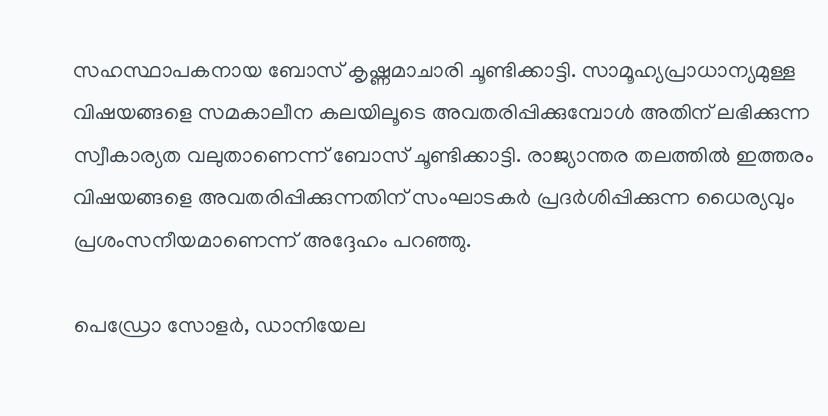സഹസ്ഥാപകനായ ബോസ് കൃഷ്ണമാചാരി ചൂണ്ടിക്കാട്ടി. സാമൂഹ്യപ്രാധാന്യമുള്ള വിഷയങ്ങളെ സമകാലീന കലയിലൂടെ അവതരിപ്പിക്കുമ്പോള്‍ അതിന് ലഭിക്കുന്ന സ്വീകാര്യത വലുതാണെന്ന് ബോസ് ചൂണ്ടിക്കാട്ടി. രാജ്യാന്തര തലത്തില്‍ ഇത്തരം വിഷയങ്ങളെ അവതരിപ്പിക്കുന്നതിന് സംഘാടകര്‍ പ്രദര്‍ശിപ്പിക്കുന്ന ധൈര്യവും പ്രശംസനീയമാണെന്ന് അദ്ദേഹം പറഞ്ഞു.

പെഡ്രോ സോളര്‍, ഡാനിയേല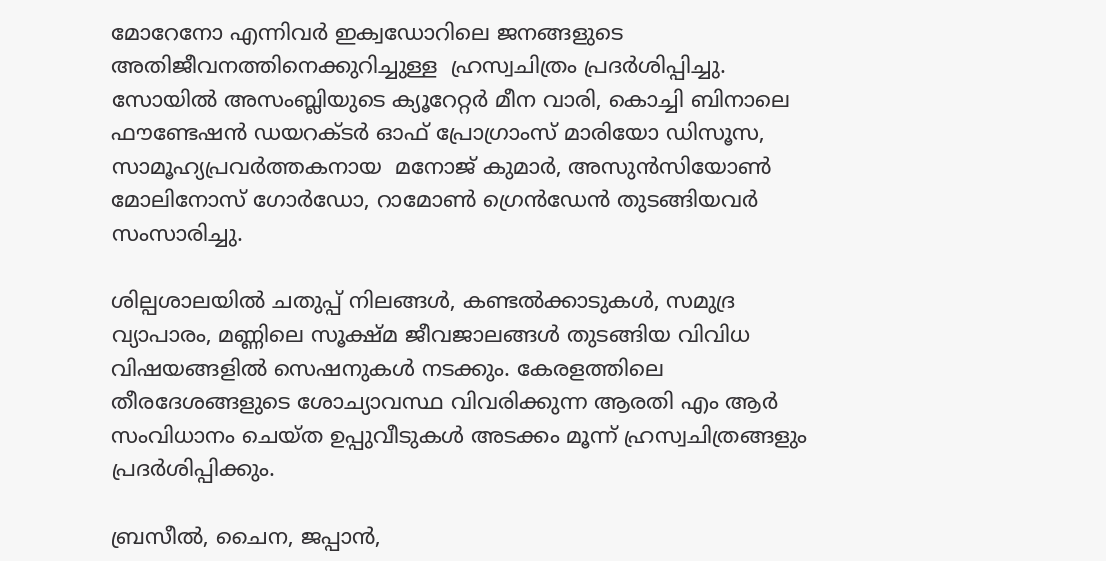മോറേനോ എന്നിവര്‍ ഇക്വഡോറിലെ ജനങ്ങളുടെ അതിജീവനത്തിനെക്കുറിച്ചുള്ള  ഹ്രസ്വചിത്രം പ്രദര്‍ശിപ്പിച്ചു. സോയില്‍ അസംബ്ലിയുടെ ക്യൂറേറ്റര്‍ മീന വാരി, കൊച്ചി ബിനാലെ ഫൗണ്ടേഷന്‍ ഡയറക്ടര്‍ ഓഫ് പ്രോഗ്രാംസ് മാരിയോ ഡിസൂസ,  സാമൂഹ്യപ്രവര്‍ത്തകനായ  മനോജ് കുമാര്‍, അസുന്‍സിയോണ്‍ മോലിനോസ് ഗോര്‍ഡോ, റാമോണ്‍ ഗ്രെന്‍ഡേന്‍ തുടങ്ങിയവര്‍ സംസാരിച്ചു.

ശില്പശാലയിൽ ചതുപ്പ് നിലങ്ങൾ, കണ്ടൽക്കാടുകൾ, സമുദ്ര വ്യാപാരം, മണ്ണിലെ സൂക്ഷ്മ ജീവജാലങ്ങൾ തുടങ്ങിയ വിവിധ വിഷയങ്ങളിൽ സെഷനുകൾ നടക്കും. കേരളത്തിലെ തീരദേശങ്ങളുടെ ശോച്യാവസ്ഥ വിവരിക്കുന്ന ആരതി എം ആർ സംവിധാനം ചെയ്ത ഉപ്പുവീടുകൾ അടക്കം മൂന്ന് ഹ്രസ്വചിത്രങ്ങളും പ്രദർശിപ്പിക്കും.

ബ്രസീൽ, ചൈന, ജപ്പാൻ,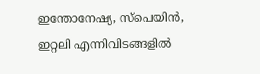ഇന്തോനേഷ്യ, സ്പെയിൻ, ഇറ്റലി എന്നിവിടങ്ങളിൽ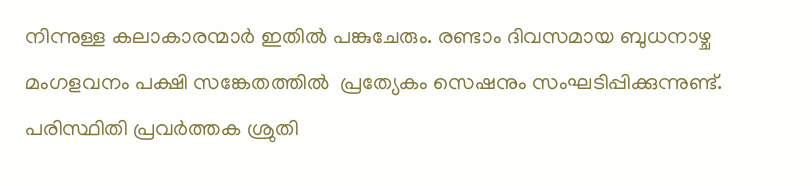നിന്നുള്ള കലാകാരന്മാർ ഇതിൽ പങ്കുചേരും. രണ്ടാം ദിവസമായ ബുധനാഴ്ച മംഗളവനം പക്ഷി സങ്കേതത്തിൽ  പ്രത്യേകം സെഷനും സംഘടിപ്പിക്കുന്നുണ്ട്. പരിസ്ഥിതി പ്രവർത്തക ശ്രുതി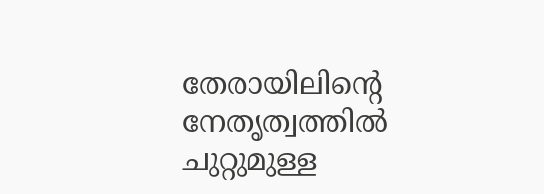തേരായിലിന്റെ നേതൃത്വത്തിൽ ചുറ്റുമുള്ള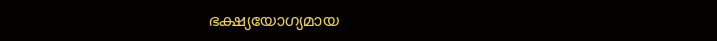ഭക്ഷ്യയോഗ്യമായ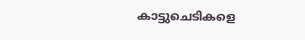കാട്ടുചെടികളെ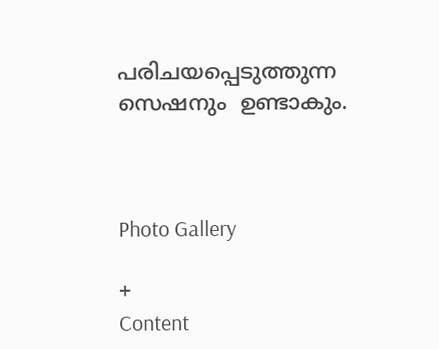പരിചയപ്പെടുത്തുന്ന സെഷനും  ഉണ്ടാകും.



Photo Gallery

+
Content